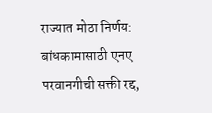राज्यात मोठा निर्णय: बांधकामासाठी एनए परवानगीची सक्ती रद्द,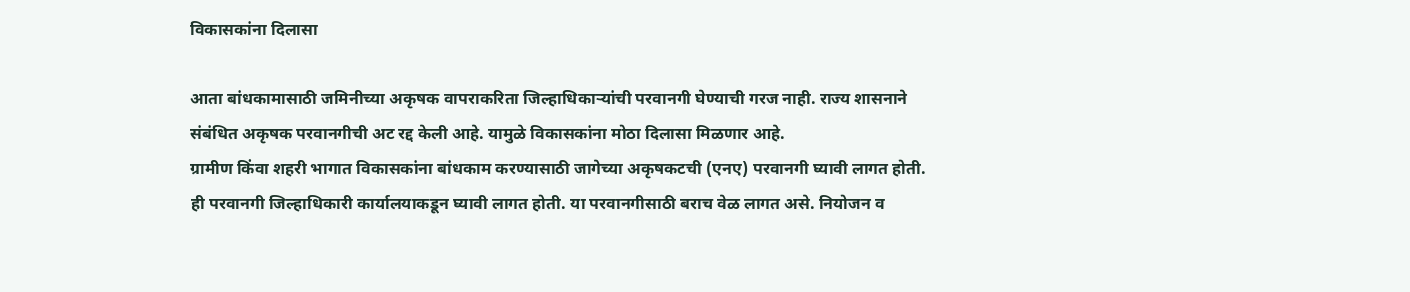विकासकांना दिलासा

आता बांधकामासाठी जमिनीच्या अकृषक वापराकरिता जिल्हाधिकाऱ्यांची परवानगी घेण्याची गरज नाही. राज्य शासनाने संबंधित अकृषक परवानगीची अट रद्द केली आहे. यामुळे विकासकांना मोठा दिलासा मिळणार आहे.
ग्रामीण किंवा शहरी भागात विकासकांना बांधकाम करण्यासाठी जागेच्या अकृषकटची (एनए) परवानगी घ्यावी लागत होती. ही परवानगी जिल्हाधिकारी कार्यालयाकडून घ्यावी लागत होती. या परवानगीसाठी बराच वेळ लागत असे. नियोजन व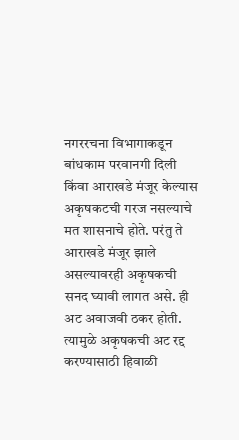नगररचना विभागाकडून बांधकाम परवानगी दिली किंवा आराखडे मंजूर केल्यास अकृषकटची गरज नसल्याचे मत शासनाचे होते. परंतु ते आराखडे मंजूर झाले असल्यावरही अकृषकची सनद घ्यावी लागत असे. ही अट अवाजवी ठकर होती. त्यामुळे अकृषकची अट रद्द करण्यासाठी हिवाळी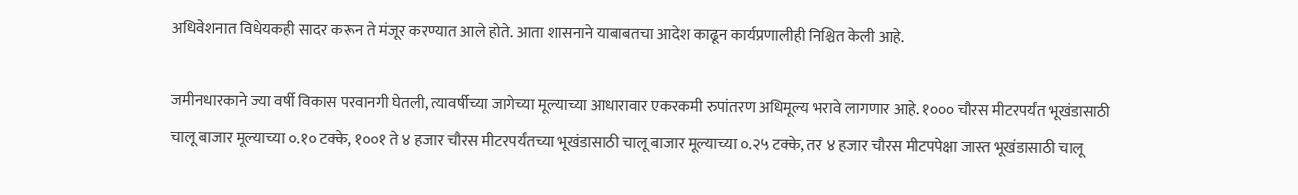अधिवेशनात विधेयकही सादर करून ते मंजूर करण्यात आले होते. आता शासनाने याबाबतचा आदेश काढून कार्यप्रणालीही निश्चित केली आहे.

जमीनधारकाने ज्या वर्षी विकास परवानगी घेतली, त्यावर्षीच्या जागेच्या मूल्याच्या आधारावार एकरकमी रुपांतरण अधिमूल्य भरावे लागणार आहे. १००० चौरस मीटरपर्यंत भूखंडासाठी चालू बाजार मूल्याच्या ०.१० टक्के, १००१ ते ४ हजार चौरस मीटरपर्यंतच्या भूखंडासाठी चालू बाजार मूल्याच्या ०.२५ टक्के, तर ४ हजार चौरस मीटपपेक्षा जास्त भूखंडासाठी चालू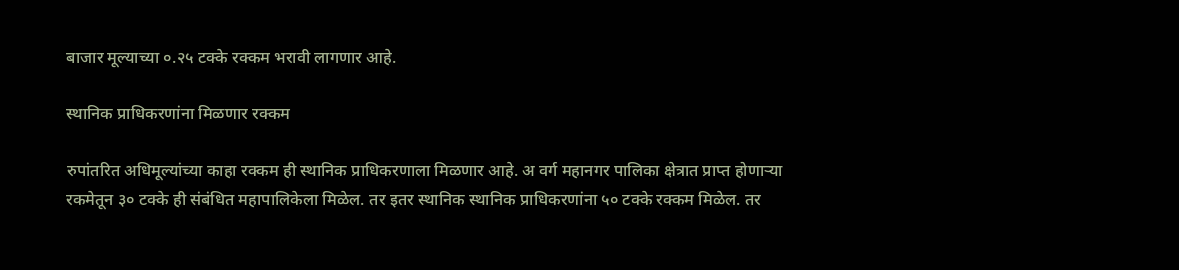बाजार मूल्याच्या ०.२५ टक्के रक्कम भरावी लागणार आहे.

स्थानिक प्राधिकरणांना मिळणार रक्कम

रुपांतरित अधिमूल्यांच्या काहा रक्कम ही स्थानिक प्राधिकरणाला मिळणार आहे. अ वर्ग महानगर पालिका क्षेत्रात प्राप्त होणाऱ्या रकमेतून ३० टक्के ही संबंधित महापालिकेला मिळेल. तर इतर स्थानिक स्थानिक प्राधिकरणांना ५० टक्के रक्कम मिळेल. तर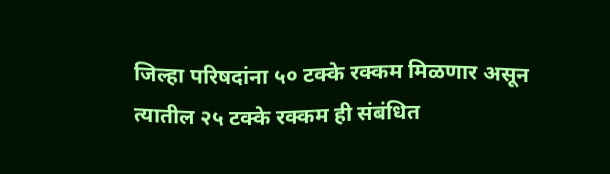जिल्हा परिषदांना ५० टक्के रक्कम मिळणार असून त्यातील २५ टक्के रक्कम ही संबंधित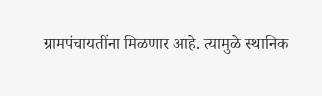ग्रामपंचायतींना मिळणार आहे. त्यामुळे स्थानिक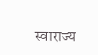स्वाराज्य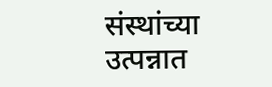संस्थांच्या उत्पन्नात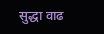सुद्धा वाढ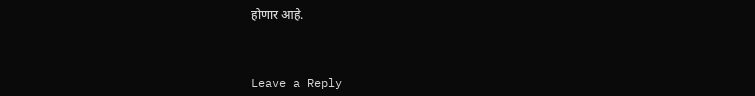होणार आहे.



Leave a Reply